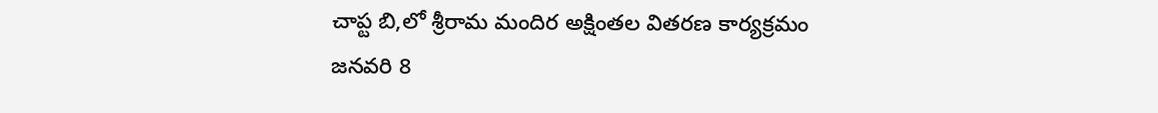చాప్ట బి,లో శ్రీరామ మందిర అక్షింతల వితరణ కార్యక్రమం
జనవరి 8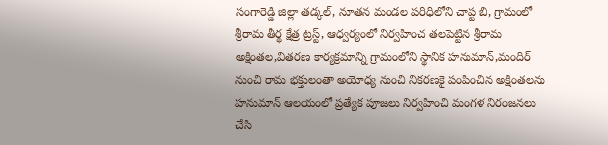సంగారెడ్డి జిల్లా తడ్కల్, నూతన మండల పరిధిలోని చాప్ట బి, గ్రామంలో శ్రీరామ తీర్థ క్షేత్ర ట్రస్ట్, ఆధ్వర్యంలో నిర్వహించ తలపెట్టిన శ్రీరామ అక్షింతల,వితరణ కార్యక్రమాన్ని గ్రామంలోని స్థానిక హనుమాన్,మందిర్ నుంచి రామ భక్తులంతా అయోధ్య నుంచి నికరణకై పంపించిన అక్షింతలను హనుమాన్ ఆలయంలో ప్రత్యేక పూజలు నిర్వహించి మంగళ నిరంజనలు చేసి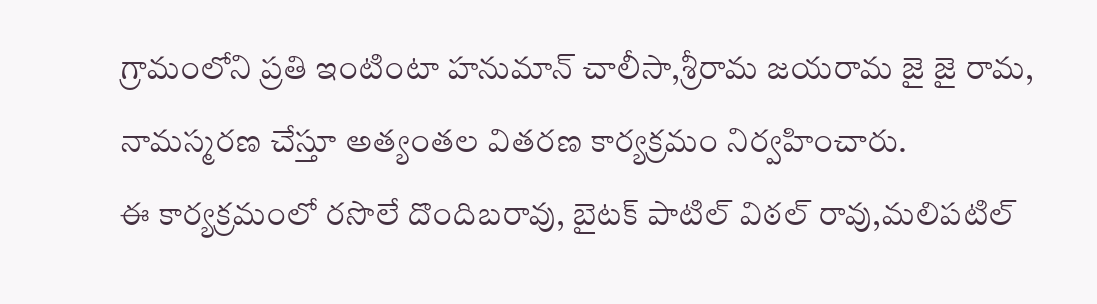గ్రామంలోని ప్రతి ఇంటింటా హనుమాన్ చాలీసా,శ్రీరామ జయరామ జై జై రామ, నామస్మరణ చేస్తూ అత్యంతల వితరణ కార్యక్రమం నిర్వహించారు.
ఈ కార్యక్రమంలో రసొలే దొందిబరావు, బైటక్ పాటిల్ విఠల్ రావు,మలిపటిల్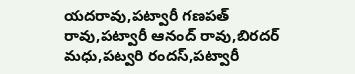యదరావు,పట్వారీ గణపత్ రావు,పట్వారీ ఆనంద్ రావు,బిరదర్ మధు,పట్వరి రందస్,పట్వారీ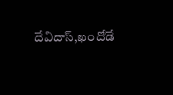దేవిదాస్,ఖందోడే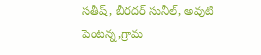సతీష్, బీరదర్ సునీల్, అవుటి పెంటన్న,గ్రామ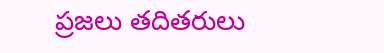ప్రజలు తదితరులు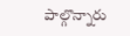పాల్గొన్నారు